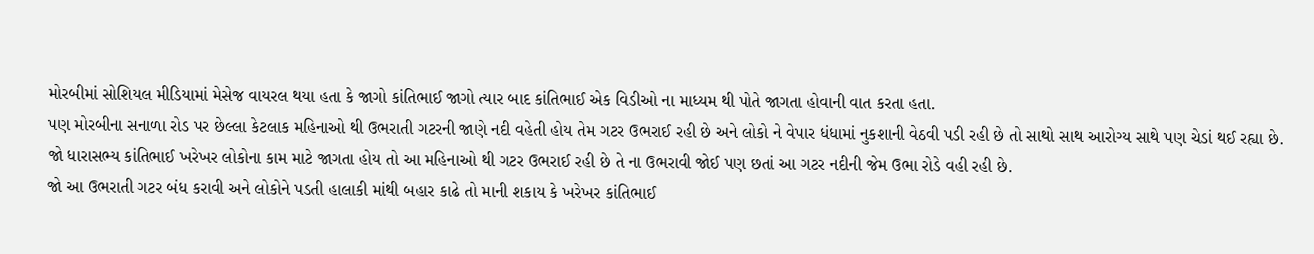મોરબીમાં સોશિયલ મીડિયામાં મેસેજ વાયરલ થયા હતા કે જાગો કાંતિભાઈ જાગો ત્યાર બાદ કાંતિભાઈ એક વિડીઓ ના માધ્યમ થી પોતે જાગતા હોવાની વાત કરતા હતા.
પણ મોરબીના સનાળા રોડ પર છેલ્લા કેટલાક મહિનાઓ થી ઉભરાતી ગટરની જાણે નદી વહેતી હોય તેમ ગટર ઉભરાઈ રહી છે અને લોકો ને વેપાર ધંધામાં નુકશાની વેઠવી પડી રહી છે તો સાથો સાથ આરોગ્ય સાથે પણ ચેડાં થઈ રહ્યા છે.
જો ધારાસભ્ય કાંતિભાઈ ખરેખર લોકોના કામ માટે જાગતા હોય તો આ મહિનાઓ થી ગટર ઉભરાઈ રહી છે તે ના ઉભરાવી જોઈ પણ છતાં આ ગટર નદીની જેમ ઉભા રોડે વહી રહી છે.
જો આ ઉભરાતી ગટર બંધ કરાવી અને લોકોને પડતી હાલાકી માંથી બહાર કાઢે તો માની શકાય કે ખરેખર કાંતિભાઈ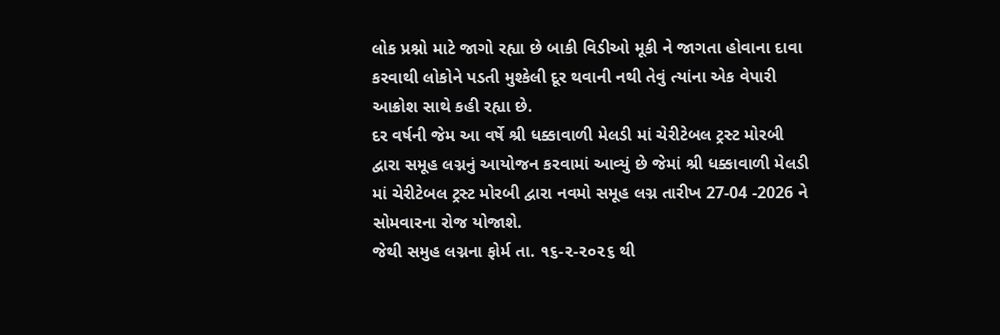લોક પ્રશ્નો માટે જાગો રહ્યા છે બાકી વિડીઓ મૂકી ને જાગતા હોવાના દાવા કરવાથી લોકોને પડતી મુશ્કેલી દૂર થવાની નથી તેવું ત્યાંના એક વેપારી આક્રોશ સાથે કહી રહ્યા છે.
દર વર્ષની જેમ આ વર્ષે શ્રી ધક્કાવાળી મેલડી માં ચેરીટેબલ ટ્રસ્ટ મોરબી દ્વારા સમૂહ લગ્નનું આયોજન કરવામાં આવ્યું છે જેમાં શ્રી ધક્કાવાળી મેલડી માં ચેરીટેબલ ટ્રસ્ટ મોરબી દ્વારા નવમો સમૂહ લગ્ન તારીખ 27-04 -2026 ને સોમવારના રોજ યોજાશે.
જેથી સમુહ લગ્નના ફોર્મ તા. ૧૬-૨-૨૦૨૬ થી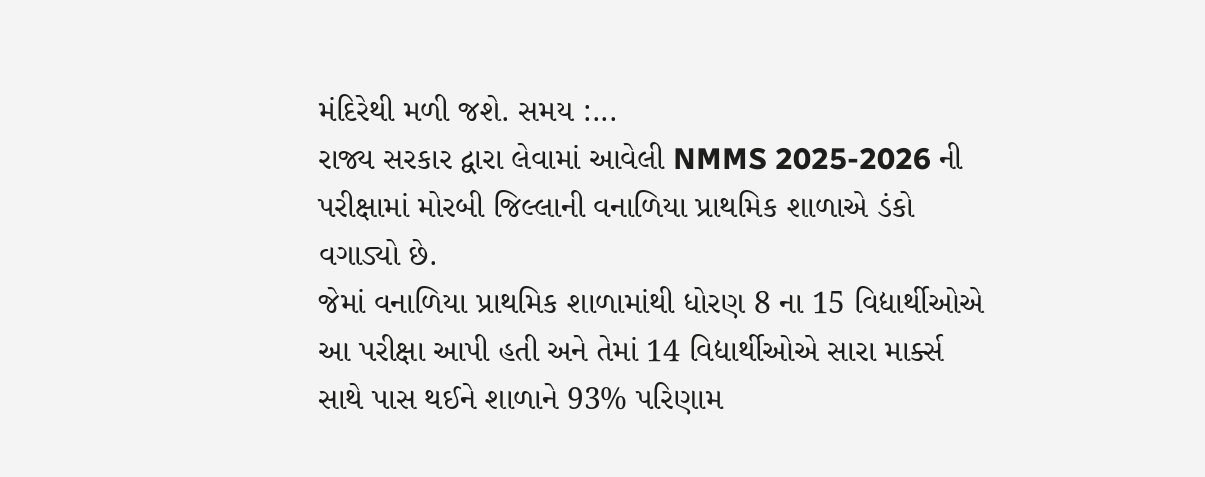મંદિરેથી મળી જશે. સમય :...
રાજ્ય સરકાર દ્વારા લેવામાં આવેલી NMMS 2025-2026 ની પરીક્ષામાં મોરબી જિલ્લાની વનાળિયા પ્રાથમિક શાળાએ ડંકો વગાડ્યો છે.
જેમાં વનાળિયા પ્રાથમિક શાળામાંથી ધોરણ 8 ના 15 વિદ્યાર્થીઓએ આ પરીક્ષા આપી હતી અને તેમાં 14 વિદ્યાર્થીઓએ સારા માર્ક્સ સાથે પાસ થઈને શાળાને 93% પરિણામ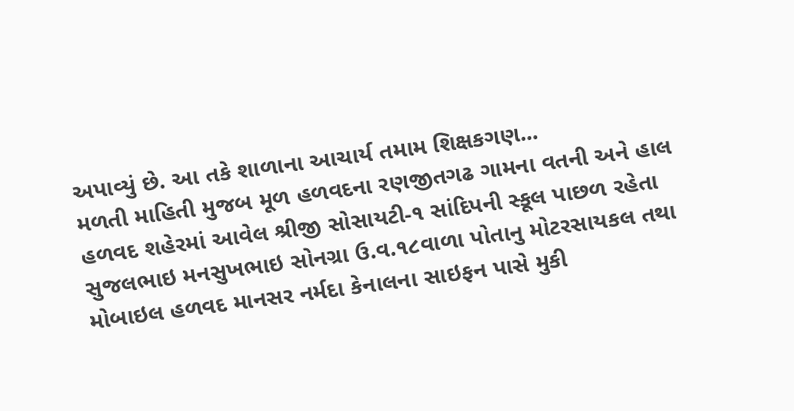અપાવ્યું છે. આ તકે શાળાના આચાર્ય તમામ શિક્ષકગણ...
મળતી માહિતી મુજબ મૂળ હળવદના રણજીતગઢ ગામના વતની અને હાલ હળવદ શહેરમાં આવેલ શ્રીજી સોસાયટી-૧ સાંદિપની સ્કૂલ પાછળ રહેતા સુજલભાઇ મનસુખભાઇ સોનગ્રા ઉ.વ.૧૮વાળા પોતાનુ મોટરસાયકલ તથા મોબાઇલ હળવદ માનસર નર્મદા કેનાલના સાઇફન પાસે મુકી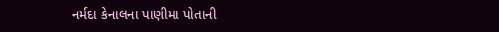નર્મદા કેનાલના પાણીમા પોતાની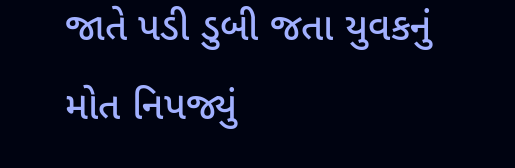જાતે પડી ડુબી જતા યુવકનું મોત નિપજ્યું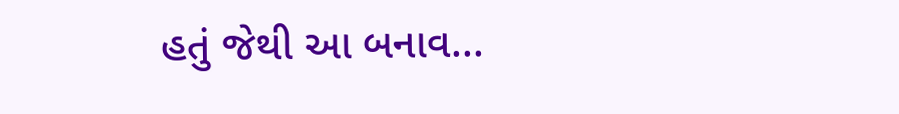હતું જેથી આ બનાવ...